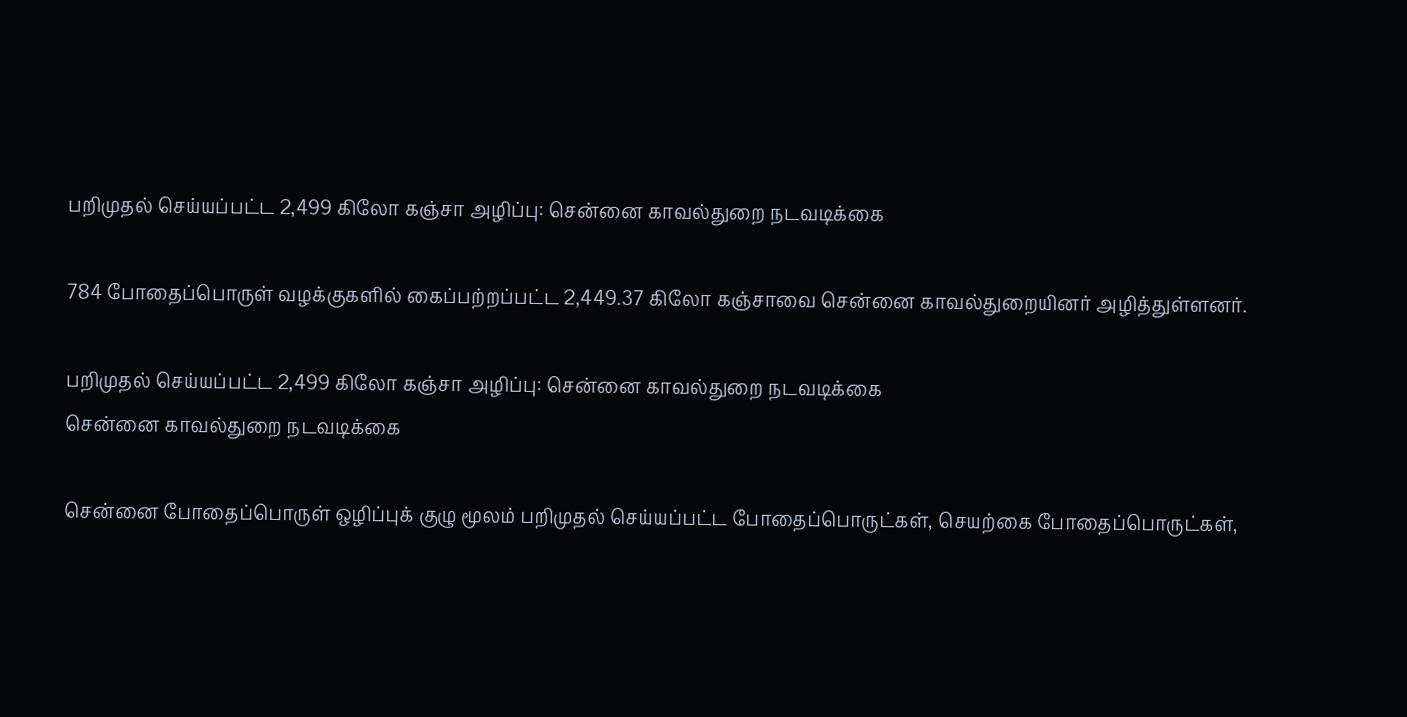பறிமுதல் செய்யப்பட்ட 2,499 கிலோ கஞ்சா அழிப்பு: சென்னை காவல்துறை நடவடிக்கை

784 போதைப்பொருள் வழக்குகளில் கைப்பற்றப்பட்ட 2,449.37 கிலோ கஞ்சாவை சென்னை காவல்துறையினர் அழித்துள்ளனர்.

பறிமுதல் செய்யப்பட்ட 2,499 கிலோ கஞ்சா அழிப்பு: சென்னை காவல்துறை நடவடிக்கை
சென்னை காவல்துறை நடவடிக்கை

சென்னை போதைப்பொருள் ஒழிப்புக் குழு மூலம் பறிமுதல் செய்யப்பட்ட போதைப்பொருட்கள், செயற்கை போதைப்பொருட்கள்,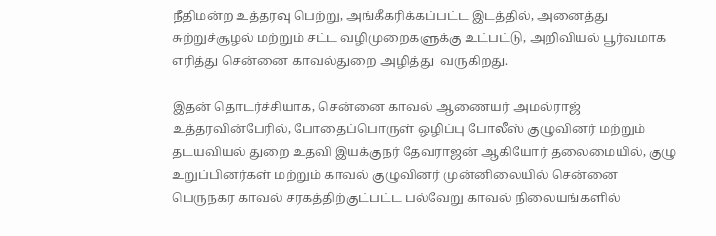நீதிமன்ற உத்தரவு பெற்று, அங்கீகரிக்கப்பட்ட இடத்தில், அனைத்து சுற்றுச்சூழல் மற்றும் சட்ட வழிமுறைகளுக்கு உட்பட்டு, அறிவியல் பூர்வமாக எரித்து சென்னை காவல்துறை அழித்து  வருகிறது.

இதன் தொடர்ச்சியாக, சென்னை காவல் ஆணையர் அமல்ராஜ் உத்தரவின்பேரில், போதைப்பொருள் ஒழிப்பு போலீஸ் குழுவினர் மற்றும்  தடயவியல் துறை உதவி இயக்குநர் தேவராஜன் ஆகியோர் தலைமையில், குழு உறுப்பினர்கள் மற்றும் காவல் குழுவினர் முன்னிலையில் சென்னை பெருநகர காவல் சரகத்திற்குட்பட்ட பல்வேறு காவல் நிலையங்களில்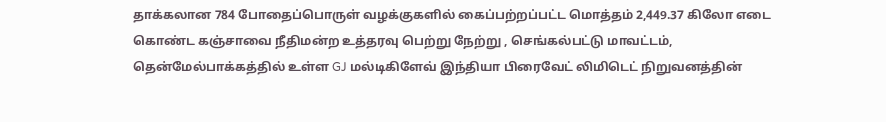தாக்கலான 784 போதைப்பொருள் வழக்குகளில் கைப்பற்றப்பட்ட மொத்தம் 2,449.37 கிலோ எடை கொண்ட கஞ்சாவை நீதிமன்ற உத்தரவு பெற்று நேற்று , செங்கல்பட்டு மாவட்டம், தென்மேல்பாக்கத்தில் உள்ள GJ மல்டிகிளேவ் இந்தியா பிரைவேட் லிமிடெட் நிறுவனத்தின்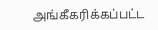அங்கீகரிக்கப்பட்ட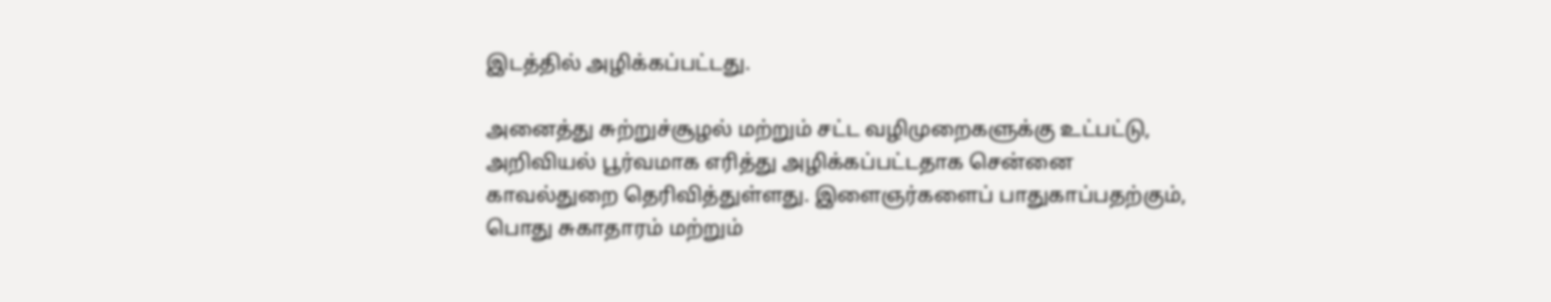இடத்தில் அழிக்கப்பட்டது.

அனைத்து சுற்றுச்சூழல் மற்றும் சட்ட வழிமுறைகளுக்கு உட்பட்டு, அறிவியல் பூர்வமாக எரித்து அழிக்கப்பட்டதாக சென்னை காவல்துறை தெரிவித்துள்ளது. இளைஞர்களைப் பாதுகாப்பதற்கும், பொது சுகாதாரம் மற்றும்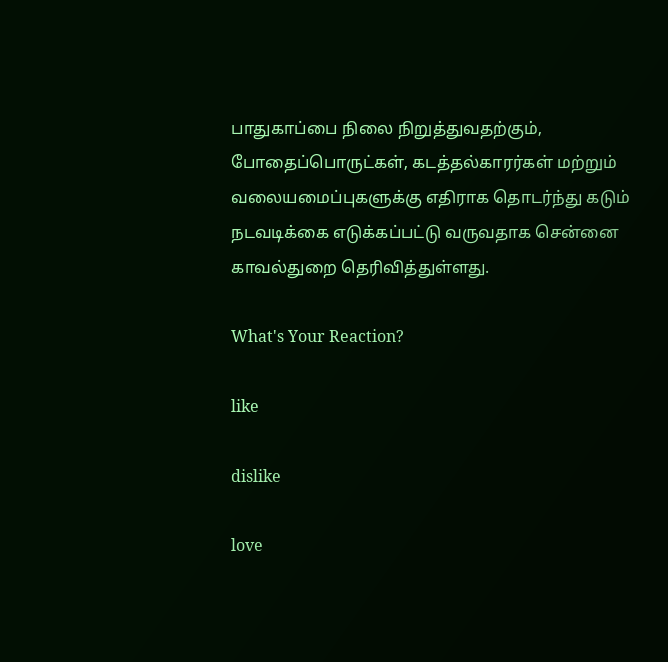பாதுகாப்பை நிலை நிறுத்துவதற்கும், போதைப்பொருட்கள், கடத்தல்காரர்கள் மற்றும் வலையமைப்புகளுக்கு எதிராக தொடர்ந்து கடும் நடவடிக்கை எடுக்கப்பட்டு வருவதாக சென்னை காவல்துறை தெரிவித்துள்ளது.

What's Your Reaction?

like

dislike

love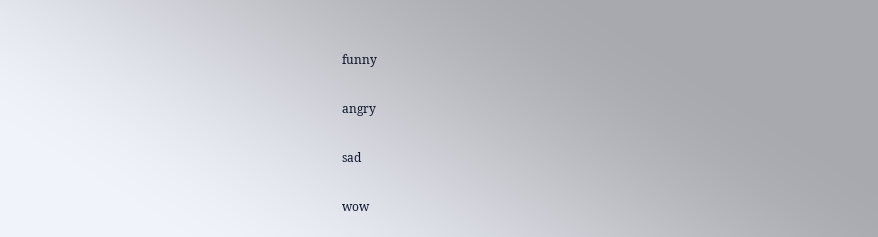funny

angry

sad

wow